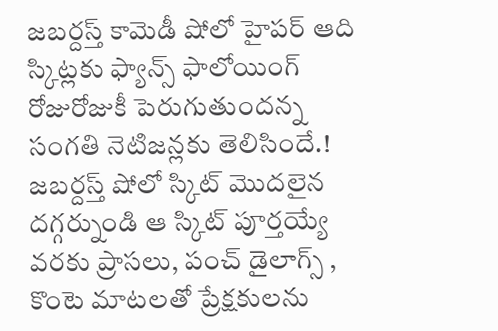జబర్దస్త్ కామెడీ షోలో హైపర్ ఆది స్కిట్లకు ఫ్యాన్స్ ఫాలోయింగ్ రోజురోజుకీ పెరుగుతుందన్న సంగతి నెటిజన్లకు తెలిసిందే.! జబర్దస్త్ షోలో స్కిట్ మొదలైన దగ్గర్నుండి ఆ స్కిట్ పూర్తయ్యే వరకు ప్రాసలు, పంచ్ డైలాగ్స్ , కొంటె మాటలతో ప్రేక్షకులను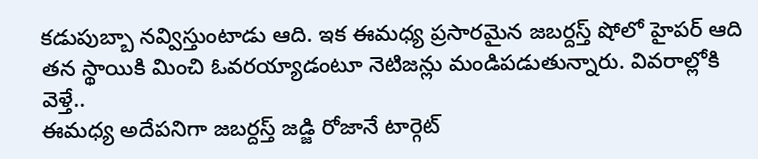కడుపుబ్బా నవ్విస్తుంటాడు ఆది. ఇక ఈమధ్య ప్రసారమైన జబర్దస్త్ షోలో హైపర్ ఆది తన స్థాయికి మించి ఓవరయ్యాడంటూ నెటిజన్లు మండిపడుతున్నారు. వివరాల్లోకి వెళ్తే..
ఈమధ్య అదేపనిగా జబర్దస్త్ జడ్జి రోజానే టార్గెట్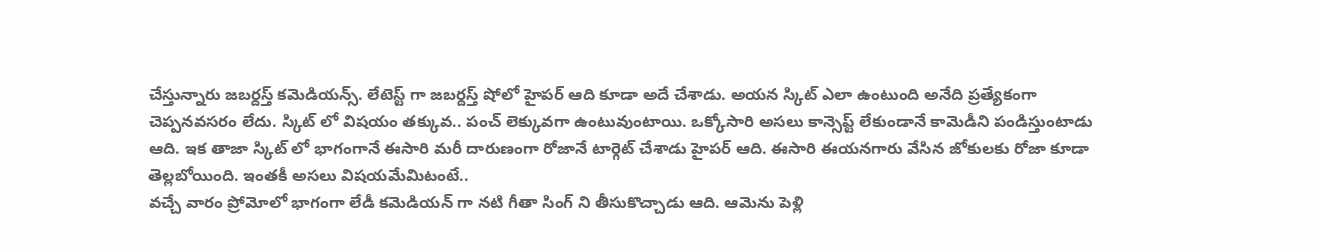చేస్తున్నారు జబర్దస్త్ కమెడియన్స్. లేటెస్ట్ గా జబర్దస్త్ షోలో హైపర్ ఆది కూడా అదే చేశాడు. అయన స్కిట్ ఎలా ఉంటుంది అనేది ప్రత్యేకంగా చెప్పనవసరం లేదు. స్కిట్ లో విషయం తక్కువ.. పంచ్ లెక్కువగా ఉంటువుంటాయి. ఒక్కోసారి అసలు కాన్సెప్ట్ లేకుండానే కామెడీని పండిస్తుంటాడు ఆది. ఇక తాజా స్కిట్ లో భాగంగానే ఈసారి మరీ దారుణంగా రోజానే టార్గెట్ చేశాడు హైపర్ ఆది. ఈసారి ఈయనగారు వేసిన జోకులకు రోజా కూడా తెల్లబోయింది. ఇంతకీ అసలు విషయమేమిటంటే..
వచ్చే వారం ప్రోమోలో భాగంగా లేడీ కమెడియన్ గా నటి గీతా సింగ్ ని తీసుకొచ్చాడు ఆది. ఆమెను పెళ్లి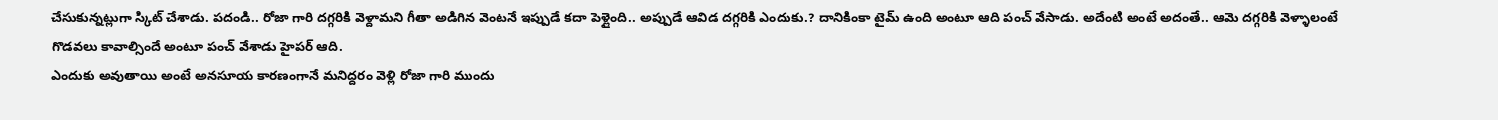చేసుకున్నట్లుగా స్కిట్ చేశాడు. పదండి.. రోజా గారి దగ్గరికి వెళ్దామని గీతా అడిగిన వెంటనే ఇప్పుడే కదా పెళ్లైంది.. అప్పుడే ఆవిడ దగ్గరికి ఎందుకు.? దానికింకా టైమ్ ఉంది అంటూ ఆది పంచ్ వేసాడు. అదేంటి అంటే అదంతే.. ఆమె దగ్గరికి వెళ్ళాలంటే గొడవలు కావాల్సిందే అంటూ పంచ్ వేశాడు హైపర్ ఆది.
ఎందుకు అవుతాయి అంటే అనసూయ కారణంగానే మనిద్దరం వెళ్లి రోజా గారి ముందు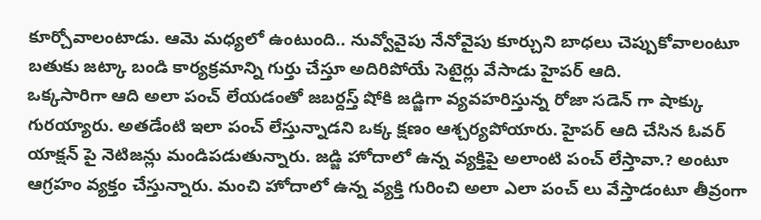కూర్చోవాలంటాడు. ఆమె మధ్యలో ఉంటుంది.. నువ్వోవైపు నేనోవైపు కూర్చుని బాధలు చెప్పుకోవాలంటూ బతుకు జట్కా బండి కార్యక్రమాన్ని గుర్తు చేస్తూ అదిరిపోయే సెటైర్లు వేసాడు హైపర్ ఆది.
ఒక్కసారిగా ఆది అలా పంచ్ లేయడంతో జబర్దస్త్ షోకి జడ్జిగా వ్యవహరిస్తున్న రోజా సడెన్ గా షాక్కు గురయ్యారు. అతడేంటి ఇలా పంచ్ లేస్తున్నాడని ఒక్క క్షణం ఆశ్చర్యపోయారు. హైపర్ ఆది చేసిన ఓవర్ యాక్షన్ పై నెటిజన్లు మండిపడుతున్నారు. జడ్జి హోదాలో ఉన్న వ్యక్తిపై అలాంటి పంచ్ లేస్తావా.? అంటూ ఆగ్రహం వ్యక్తం చేస్తున్నారు. మంచి హోదాలో ఉన్న వ్యక్తి గురించి అలా ఎలా పంచ్ లు వేస్తాడంటూ తీవ్రంగా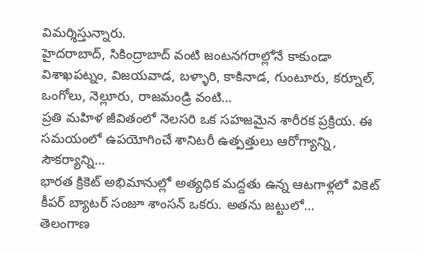విమర్శిస్తున్నారు.
హైదరాబాద్, సికింద్రాబాద్ వంటి జంటనగరాల్లోనే కాకుండా విశాఖపట్నం, విజయవాడ, బళ్ళారి, కాకినాడ, గుంటూరు, కర్నూల్, ఒంగోలు, నెల్లూరు, రాజమండ్రి వంటి…
ప్రతి మహిళ జీవితంలో నెలసరి ఒక సహజమైన శారీరక ప్రక్రియ. ఈ సమయంలో ఉపయోగించే శానిటరీ ఉత్పత్తులు ఆరోగ్యాన్ని, సౌకర్యాన్ని…
భారత క్రికెట్ అభిమానుల్లో అత్యధిక మద్దతు ఉన్న ఆటగాళ్లలో వికెట్ కీపర్ బ్యాటర్ సంజూ శాంసన్ ఒకరు. అతను జట్టులో…
తెలంగాణ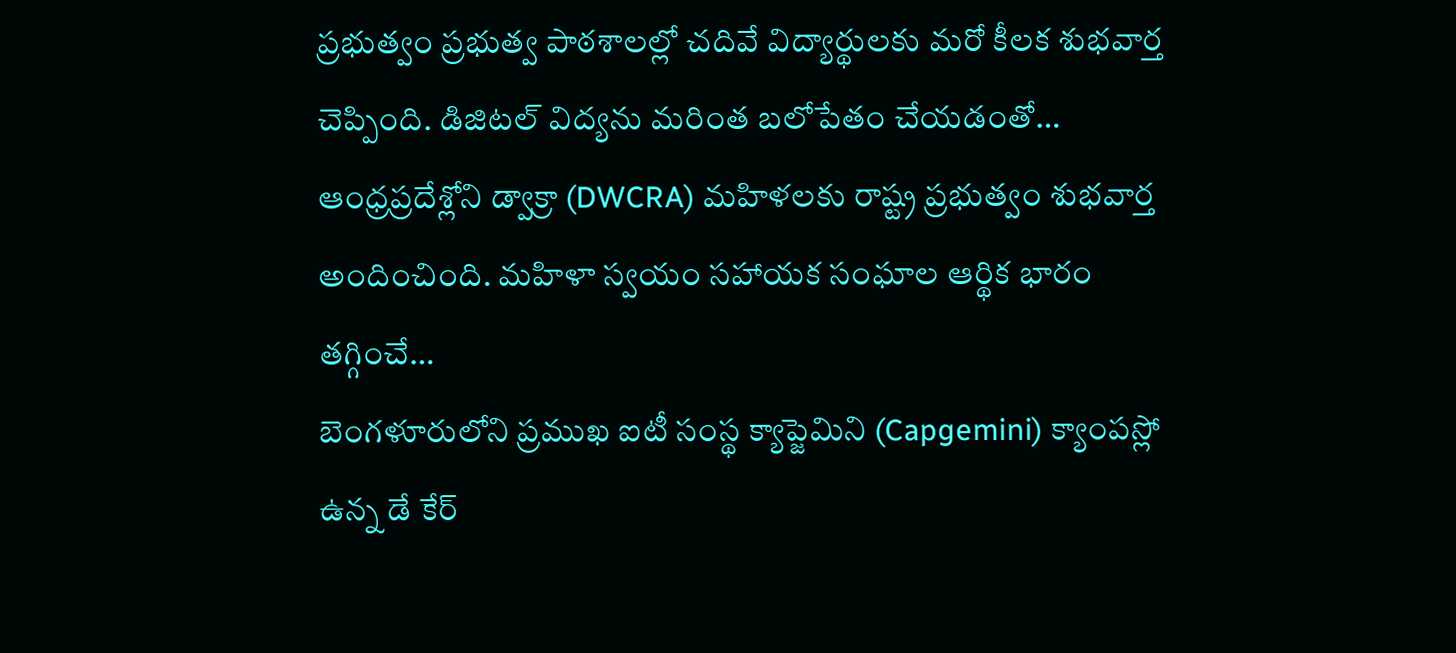ప్రభుత్వం ప్రభుత్వ పాఠశాలల్లో చదివే విద్యార్థులకు మరో కీలక శుభవార్త చెప్పింది. డిజిటల్ విద్యను మరింత బలోపేతం చేయడంతో…
ఆంధ్రప్రదేశ్లోని డ్వాక్రా (DWCRA) మహిళలకు రాష్ట్ర ప్రభుత్వం శుభవార్త అందించింది. మహిళా స్వయం సహాయక సంఘాల ఆర్థిక భారం తగ్గించే…
బెంగళూరులోని ప్రముఖ ఐటీ సంస్థ క్యాప్జెమిని (Capgemini) క్యాంపస్లో ఉన్న డే కేర్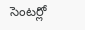సెంటర్లో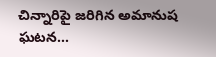చిన్నారిపై జరిగిన అమానుష ఘటన…